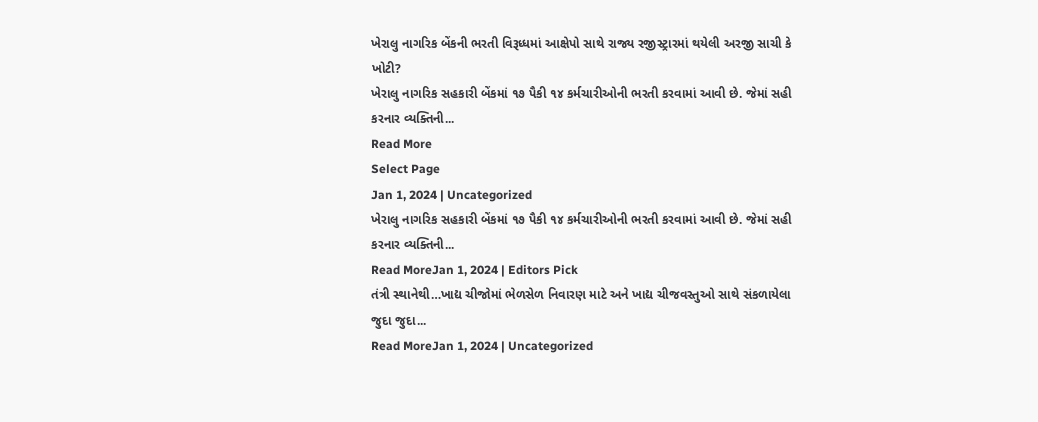ખેરાલુ નાગરિક બેંકની ભરતી વિરૂધ્ધમાં આક્ષેપો સાથે રાજ્ય રજીસ્ટ્રારમાં થયેલી અરજી સાચી કે ખોટી?
ખેરાલુ નાગરિક સહકારી બેંકમાં ૧૭ પૈકી ૧૪ કર્મચારીઓની ભરતી કરવામાં આવી છે. જેમાં સહી કરનાર વ્યક્તિની...
Read More
Select Page
Jan 1, 2024 | Uncategorized
ખેરાલુ નાગરિક સહકારી બેંકમાં ૧૭ પૈકી ૧૪ કર્મચારીઓની ભરતી કરવામાં આવી છે. જેમાં સહી કરનાર વ્યક્તિની...
Read MoreJan 1, 2024 | Editors Pick
તંત્રી સ્થાનેથી…ખાદ્ય ચીજોમાં ભેળસેળ નિવારણ માટે અને ખાદ્ય ચીજવસ્તુઓ સાથે સંકળાયેલા જુદા જુદા...
Read MoreJan 1, 2024 | Uncategorized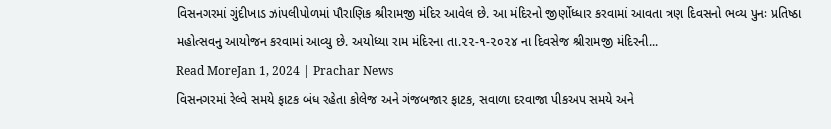વિસનગરમાં ગુંદીખાડ ઝાંપલીપોળમાં પૌરાણિક શ્રીરામજી મંદિર આવેલ છે. આ મંદિરનો જીર્ણોધ્ધાર કરવામાં આવતા ત્રણ દિવસનો ભવ્ય પુનઃ પ્રતિષ્ઠા મહોત્સવનુ આયોજન કરવામાં આવ્યુ છે. અયોધ્યા રામ મંદિરના તા.૨૨-૧-૨૦૨૪ ના દિવસેજ શ્રીરામજી મંદિરની...
Read MoreJan 1, 2024 | Prachar News
વિસનગરમાં રેલ્વે સમયે ફાટક બંધ રહેતા કોલેજ અને ગંજબજાર ફાટક, સવાળા દરવાજા પીકઅપ સમયે અને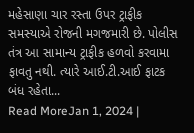મહેસાણા ચાર રસ્તા ઉપર ટ્રાફીક સમસ્યાએ રોજની મગજમારી છે. પોલીસ તંત્ર આ સામાન્ય ટ્રાફીક હળવો કરવામા ફાવતુ નથી. ત્યારે આઈ.ટી.આઈ ફાટક બંધ રહેતા...
Read MoreJan 1, 2024 |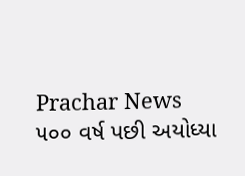Prachar News
૫૦૦ વર્ષ પછી અયોધ્યા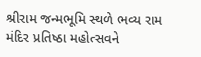શ્રીરામ જન્મભૂમિ સ્થળે ભવ્ય રામ મંદિર પ્રતિષ્ઠા મહોત્સવને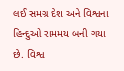લઈ સમગ્ર દેશ અને વિશ્વના હિન્દુઓ રામમય બની ગયા છે. વિશ્વ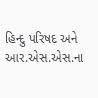હિન્દુ પરિષદ અને આર.એસ.એસ.ના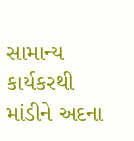સામાન્ય કાર્યકરથી માંડીને અદના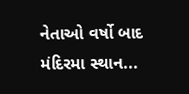નેતાઓ વર્ષો બાદ મંદિરમા સ્થાન...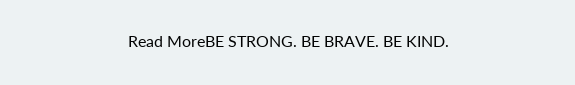Read MoreBE STRONG. BE BRAVE. BE KIND.